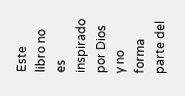Este libro no es inspirado por Dios y no forma parte del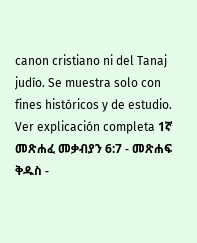canon cristiano ni del Tanaj judío. Se muestra solo con fines históricos y de estudio. Ver explicación completa 1ኛ መጽሐፈ መቃብያን 6:7 - መጽሐፍ ቅዱስ -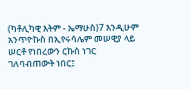(ካቶሊካዊ እትም - ኤማሁስ)7 እንዲሁም አንጥዮኩስ በኢየሩሳሌም መሠዊያ ላይ ሠርቶ የነበረውን ርኩስ ነገር ገለባብጠውት ነበር፤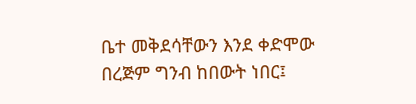ቤተ መቅደሳቸውን እንደ ቀድሞው በረጅም ግንብ ከበውት ነበር፤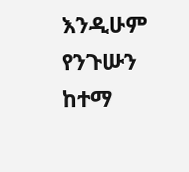እንዲሁም የንጉሡን ከተማ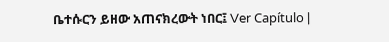ቤተሱርን ይዘው አጠናክረውት ነበር፤ Ver Capítulo |